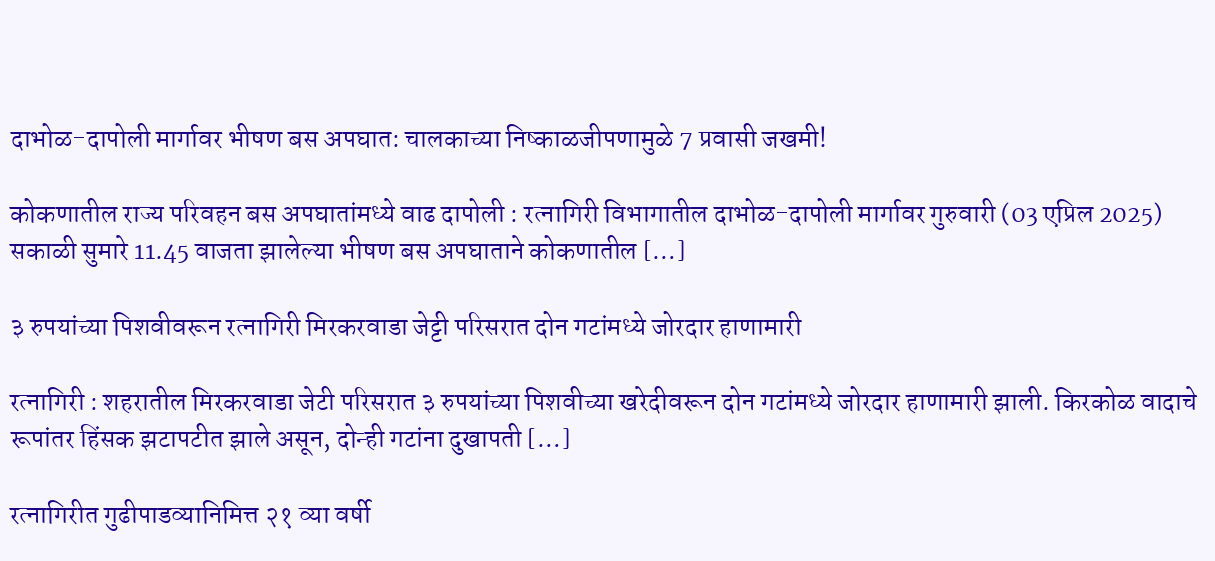दाभोळ-दापोली मार्गावर भीषण बस अपघात: चालकाच्या निष्काळजीपणामुळे 7 प्रवासी जखमी!

कोकणातील राज्य परिवहन बस अपघातांमध्ये वाढ दापोली : रत्नागिरी विभागातील दाभोळ-दापोली मार्गावर गुरुवारी (03 एप्रिल 2025) सकाळी सुमारे 11.45 वाजता झालेल्या भीषण बस अपघाताने कोकणातील […]

३ रुपयांच्या पिशवीवरून रत्नागिरी मिरकरवाडा जेट्टी परिसरात दोन गटांमध्ये जोरदार हाणामारी

रत्नागिरी : शहरातील मिरकरवाडा जेटी परिसरात ३ रुपयांच्या पिशवीच्या खरेदीवरून दोन गटांमध्ये जोरदार हाणामारी झाली. किरकोळ वादाचे रूपांतर हिंसक झटापटीत झाले असून, दोन्ही गटांना दुखापती […]

रत्नागिरीत गुढीपाडव्यानिमित्त २१ व्या वर्षी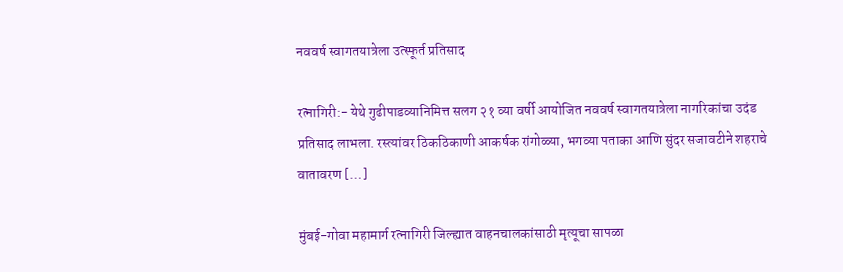नववर्ष स्वागतयात्रेला उत्स्फूर्त प्रतिसाद

रत्नागिरी:- येथे गुढीपाडव्यानिमित्त सलग २१ व्या वर्षी आयोजित नववर्ष स्वागतयात्रेला नागरिकांचा उदंड प्रतिसाद लाभला. रस्त्यांवर ठिकठिकाणी आकर्षक रांगोळ्या, भगव्या पताका आणि सुंदर सजावटीने शहराचे वातावरण […]

मुंबई-गोवा महामार्ग रत्नागिरी जिल्ह्यात वाहनचालकांसाठी मृत्यूचा सापळा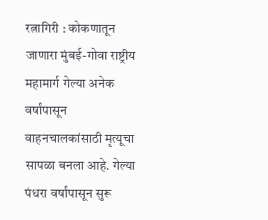रत्नागिरी : कोकणातून जाणारा मुंबई-गोवा राष्ट्रीय महामार्ग गेल्या अनेक वर्षांपासून वाहनचालकांसाठी मृत्यूचा सापळा बनला आहे. गेल्या पंधरा वर्षांपासून सुरू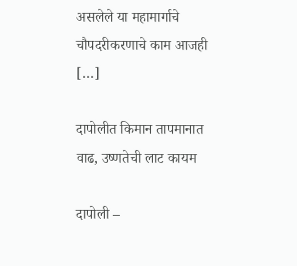असलेले या महामार्गाचे चौपदरीकरणाचे काम आजही […]

दापोलीत किमान तापमानात वाढ, उष्णतेची लाट कायम

दापोली –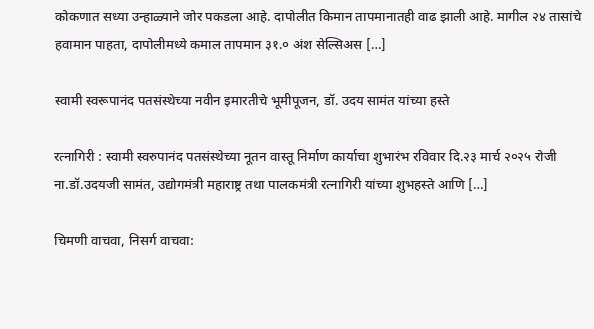कोकणात सध्या उन्हाळ्याने जोर पकडला आहे. दापोलीत किमान तापमानातही वाढ झाली आहे. मागील २४ तासांचे हवामान पाहता, दापोलीमध्ये कमाल तापमान ३१.० अंश सेल्सिअस […]

स्वामी स्वरूपानंद पतसंस्थेच्या नवीन इमारतीचे भूमीपूजन, डॉ. उदय सामंत यांच्या हस्ते

रत्नागिरी : स्वामी स्वरुपानंद पतसंस्थेच्या नूतन वास्तू निर्माण कार्याचा शुभारंभ रविवार दि.२३ मार्च २०२५ रोजी ना.डॉ.उदयजी सामंत, उद्योगमंत्री महाराष्ट्र तथा पालकमंत्री रत्नागिरी यांच्या शुभहस्ते आणि […]

चिमणी वाचवा, निसर्ग वाचवा: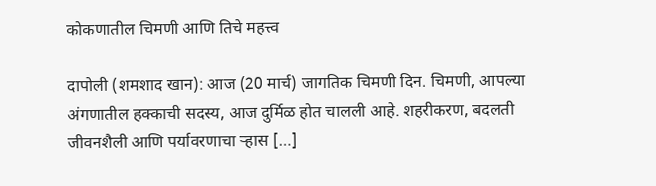कोकणातील चिमणी आणि तिचे महत्त्व

दापोली (शमशाद खान): आज (20 मार्च) जागतिक चिमणी दिन. चिमणी, आपल्या अंगणातील हक्काची सदस्य, आज दुर्मिळ होत चालली आहे. शहरीकरण, बदलती जीवनशैली आणि पर्यावरणाचा ऱ्हास […]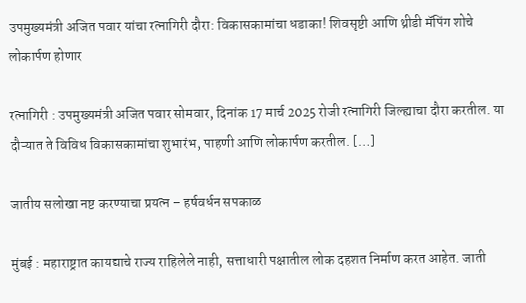उपमुख्यमंत्री अजित पवार यांचा रत्नागिरी दौरा: विकासकामांचा धडाका! शिवसृष्टी आणि थ्रीडी मॅपिंग शोचे लोकार्पण होणार

रत्नागिरी : उपमुख्यमंत्री अजित पवार सोमवार, दिनांक 17 मार्च 2025 रोजी रत्नागिरी जिल्ह्याचा दौरा करतील. या दौऱ्यात ते विविध विकासकामांचा शुभारंभ, पाहणी आणि लोकार्पण करतील. […]

जातीय सलोखा नष्ट करण्याचा प्रयत्न – हर्षवर्धन सपकाळ

मुंबई : महाराष्ट्रात कायद्याचे राज्य राहिलेले नाही, सत्ताधारी पक्षातील लोक दहशत निर्माण करत आहेत. जाती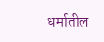धर्मातील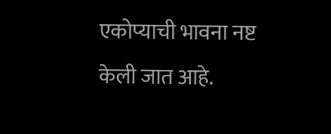एकोप्याची भावना नष्ट केली जात आहे.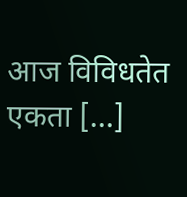आज विविधतेत एकता […]